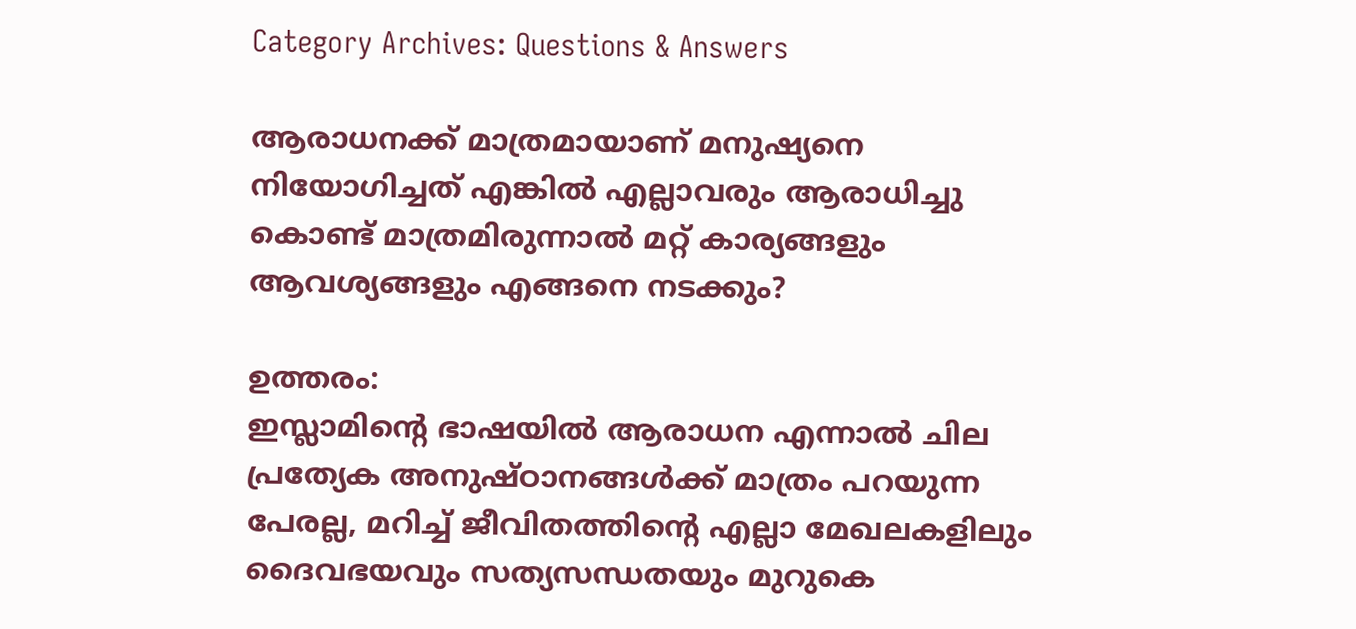Category Archives: Questions & Answers

ആരാധനക്ക് മാത്രമായാണ് മനുഷ്യനെ നിയോഗിച്ചത് എങ്കിൽ എല്ലാവരും ആരാധിച്ചു കൊണ്ട് മാത്രമിരുന്നാൽ മറ്റ് കാര്യങ്ങളും ആവശ്യങ്ങളും എങ്ങനെ നടക്കും?

ഉത്തരം:
ഇസ്ലാമിന്റെ ഭാഷയിൽ ആരാധന എന്നാൽ ചില പ്രത്യേക അനുഷ്ഠാനങ്ങൾക്ക് മാത്രം പറയുന്ന പേരല്ല, മറിച്ച് ജീവിതത്തിന്റെ എല്ലാ മേഖലകളിലും ദൈവഭയവും സത്യസന്ധതയും മുറുകെ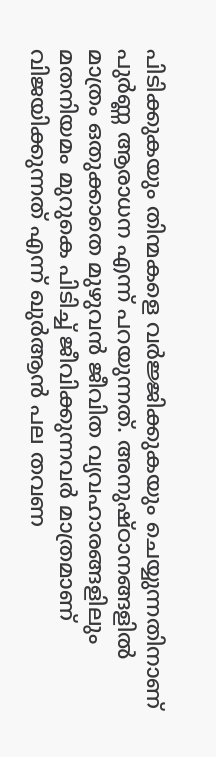പിടിക്കുകയും തിന്മകളെ വർജ്ജിക്കുകയും ചെയ്യുന്നതിനാണ് പുർണ്ണ ആരാധന എന്ന് പറയുന്നത്. അനുഷ്ഠാനങ്ങളിൽ മാത്രം ഒതുക്കാതെ മുഴുവൻ ജീവിത വ്യവഹാരങ്ങളിലും മതനിയമം മുറുകെ പിടിച്ച് ജീവിക്കുന്നവർ മാത്രമാണ് വിജയിക്കുന്നത് എന്ന് ഖുർആൻ പല തവണ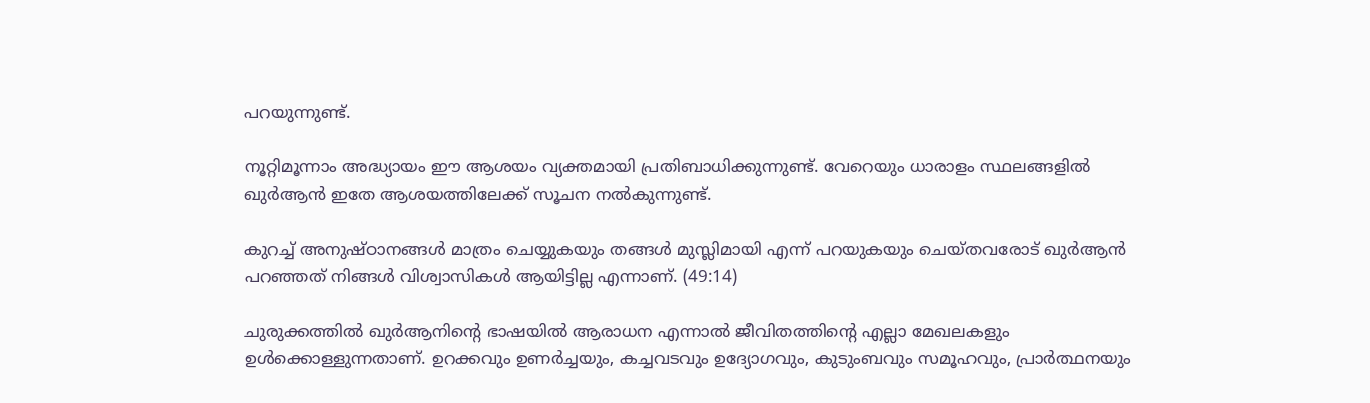പറയുന്നുണ്ട്.

നൂറ്റിമൂന്നാം അദ്ധ്യായം ഈ ആശയം വ്യക്തമായി പ്രതിബാധിക്കുന്നുണ്ട്. വേറെയും ധാരാളം സ്ഥലങ്ങളിൽ ഖുർആൻ ഇതേ ആശയത്തിലേക്ക് സൂചന നൽകുന്നുണ്ട്.

കുറച്ച് അനുഷ്ഠാനങ്ങൾ മാത്രം ചെയ്യുകയും തങ്ങൾ മുസ്ലിമായി എന്ന് പറയുകയും ചെയ്തവരോട് ഖുർആൻ പറഞ്ഞത് നിങ്ങൾ വിശ്വാസികൾ ആയിട്ടില്ല എന്നാണ്. (49:14)

ചുരുക്കത്തിൽ ഖുർആനിന്റെ ഭാഷയിൽ ആരാധന എന്നാൽ ജീവിതത്തിന്റെ എല്ലാ മേഖലകളും ഉൾക്കൊള്ളുന്നതാണ്. ഉറക്കവും ഉണർച്ചയും, കച്ചവടവും ഉദ്യോഗവും, കുടുംബവും സമൂഹവും, പ്രാർത്ഥനയും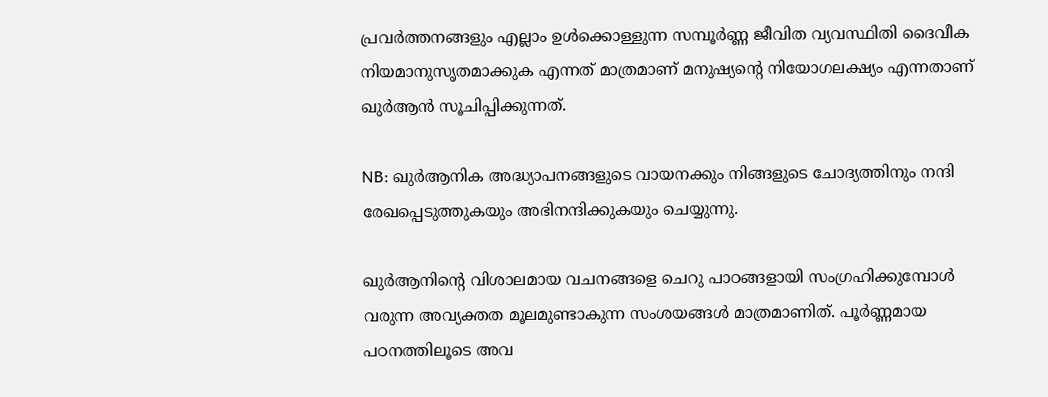പ്രവർത്തനങ്ങളും എല്ലാം ഉൾക്കൊള്ളുന്ന സമ്പൂർണ്ണ ജീവിത വ്യവസ്ഥിതി ദൈവീക നിയമാനുസൃതമാക്കുക എന്നത് മാത്രമാണ് മനുഷ്യന്റെ നിയോഗലക്ഷ്യം എന്നതാണ് ഖുർആൻ സൂചിപ്പിക്കുന്നത്.

NB: ഖുർആനിക അദ്ധ്യാപനങ്ങളുടെ വായനക്കും നിങ്ങളുടെ ചോദ്യത്തിനും നന്ദി രേഖപ്പെടുത്തുകയും അഭിനന്ദിക്കുകയും ചെയ്യുന്നു.

ഖുർആനിന്റെ വിശാലമായ വചനങ്ങളെ ചെറു പാഠങ്ങളായി സംഗ്രഹിക്കുമ്പോൾ വരുന്ന അവ്യക്തത മൂലമുണ്ടാകുന്ന സംശയങ്ങൾ മാത്രമാണിത്. പൂർണ്ണമായ പഠനത്തിലൂടെ അവ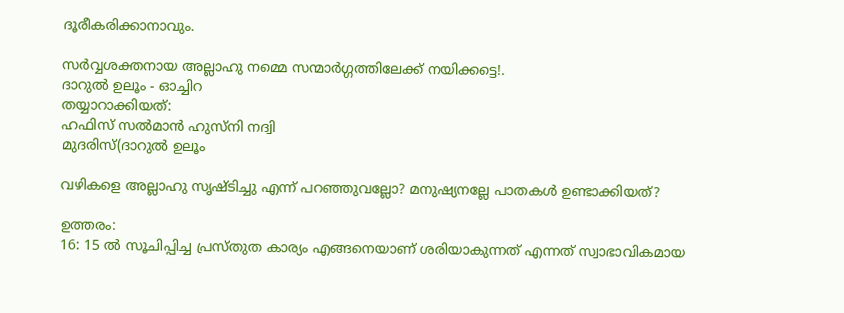ദൂരീകരിക്കാനാവും.

സർവ്വശക്തനായ അല്ലാഹു നമ്മെ സന്മാർഗ്ഗത്തിലേക്ക് നയിക്കട്ടെ!.
ദാറുൽ ഉലൂം - ഓച്ചിറ
തയ്യാറാക്കിയത്:
ഹഫിസ് സൽമാൻ ഹുസ്നി നദ്വി
മുദരിസ്(ദാറുൽ ഉലൂം

വഴികളെ അല്ലാഹു സൃഷ്ടിച്ചു എന്ന് പറഞ്ഞുവല്ലോ? മനുഷ്യനല്ലേ പാതകൾ ഉണ്ടാക്കിയത്?

ഉത്തരം:
16: 15 ൽ സൂചിപ്പിച്ച പ്രസ്തുത കാര്യം എങ്ങനെയാണ് ശരിയാകുന്നത് എന്നത് സ്വാഭാവികമായ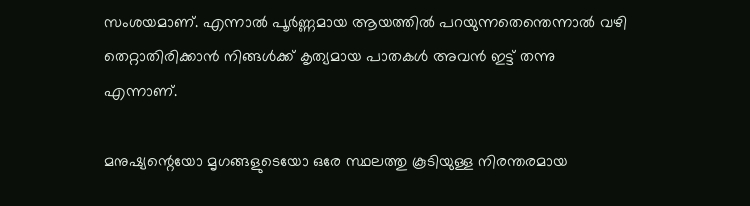സംശയമാണ്. എന്നാൽ പൂർണ്ണമായ ആയത്തിൽ പറയുന്നതെന്തെന്നാൽ വഴി തെറ്റാതിരിക്കാൻ നിങ്ങൾക്ക് കൃത്യമായ പാതകൾ അവൻ ഇട്ട് തന്നു എന്നാണ്.

മനുഷ്യന്റെയോ മൃഗങ്ങളുടെയോ ഒരേ സ്ഥലത്തു കൂടിയുള്ള നിരന്തരമായ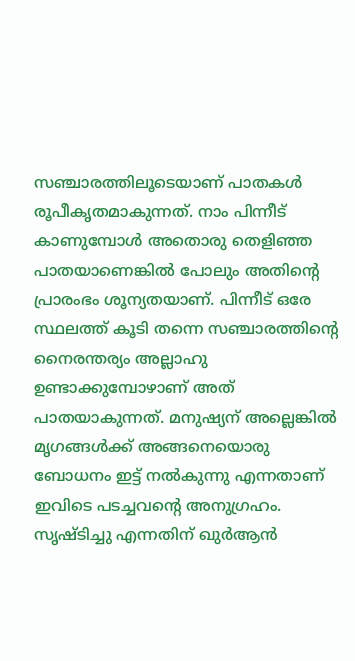സഞ്ചാരത്തിലൂടെയാണ് പാതകൾ രൂപീകൃതമാകുന്നത്. നാം പിന്നീട് കാണുമ്പോൾ അതൊരു തെളിഞ്ഞ പാതയാണെങ്കിൽ പോലും അതിന്റെ പ്രാരംഭം ശൂന്യതയാണ്. പിന്നീട് ഒരേ സ്ഥലത്ത് കൂടി തന്നെ സഞ്ചാരത്തിന്റെ നൈരന്തര്യം അല്ലാഹു ഉണ്ടാക്കുമ്പോഴാണ് അത് പാതയാകുന്നത്. മനുഷ്യന് അല്ലെങ്കിൽ മൃഗങ്ങൾക്ക് അങ്ങനെയൊരു ബോധനം ഇട്ട് നൽകുന്നു എന്നതാണ് ഇവിടെ പടച്ചവന്റെ അനുഗ്രഹം. സൃഷ്ടിച്ചു എന്നതിന് ഖുർആൻ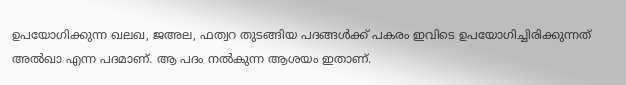ഉപയോഗിക്കുന്ന ഖലഖ, ജഅല, ഫത്വറ തുടങ്ങിയ പദങ്ങൾക്ക് പകരം ഇവിടെ ഉപയോഗിച്ചിരിക്കുന്നത് അൽഖാ എന്ന പദമാണ്. ആ പദം നൽകുന്ന ആശയം ഇതാണ്.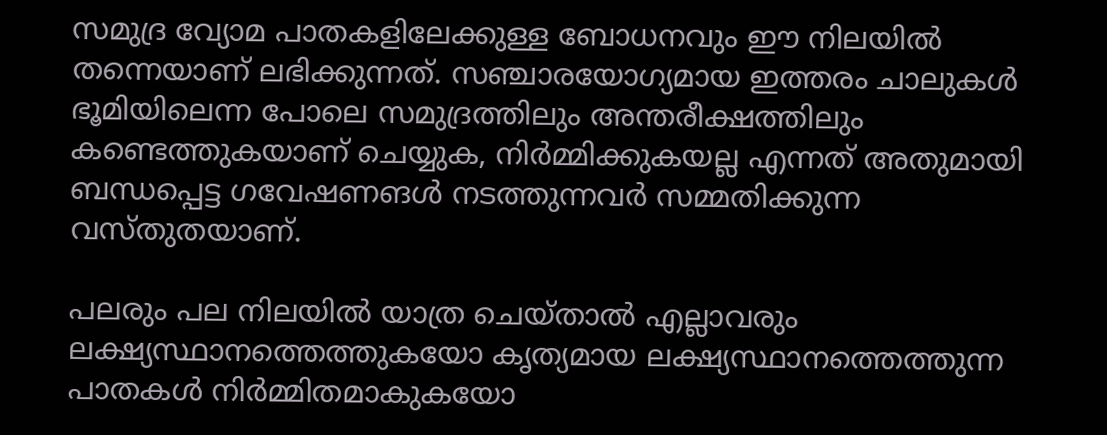സമുദ്ര വ്യോമ പാതകളിലേക്കുള്ള ബോധനവും ഈ നിലയിൽ തന്നെയാണ് ലഭിക്കുന്നത്. സഞ്ചാരയോഗ്യമായ ഇത്തരം ചാലുകൾ ഭൂമിയിലെന്ന പോലെ സമുദ്രത്തിലും അന്തരീക്ഷത്തിലും കണ്ടെത്തുകയാണ് ചെയ്യുക, നിർമ്മിക്കുകയല്ല എന്നത് അതുമായി ബന്ധപ്പെട്ട ഗവേഷണങൾ നടത്തുന്നവർ സമ്മതിക്കുന്ന വസ്തുതയാണ്.

പലരും പല നിലയിൽ യാത്ര ചെയ്താൽ എല്ലാവരും ലക്ഷ്യസ്ഥാനത്തെത്തുകയോ കൃത്യമായ ലക്ഷ്യസ്ഥാനത്തെത്തുന്ന പാതകൾ നിർമ്മിതമാകുകയോ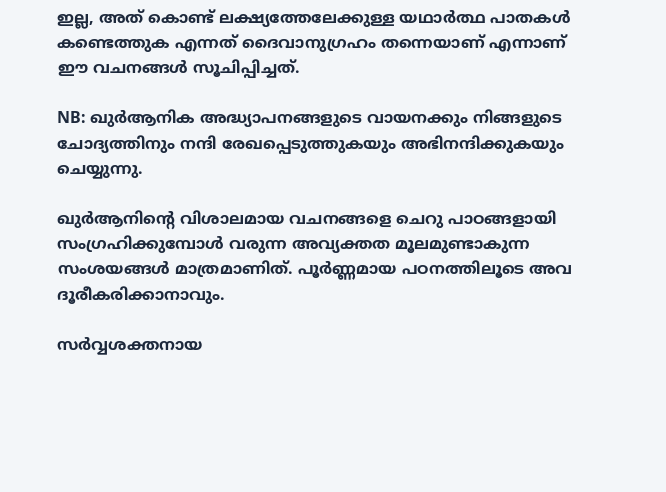ഇല്ല, അത് കൊണ്ട് ലക്ഷ്യത്തേലേക്കുള്ള യഥാർത്ഥ പാതകൾ കണ്ടെത്തുക എന്നത് ദൈവാനുഗ്രഹം തന്നെയാണ് എന്നാണ് ഈ വചനങ്ങൾ സൂചിപ്പിച്ചത്.

NB: ഖുർആനിക അദ്ധ്യാപനങ്ങളുടെ വായനക്കും നിങ്ങളുടെ ചോദ്യത്തിനും നന്ദി രേഖപ്പെടുത്തുകയും അഭിനന്ദിക്കുകയും ചെയ്യുന്നു.

ഖുർആനിന്റെ വിശാലമായ വചനങ്ങളെ ചെറു പാഠങ്ങളായി സംഗ്രഹിക്കുമ്പോൾ വരുന്ന അവ്യക്തത മൂലമുണ്ടാകുന്ന സംശയങ്ങൾ മാത്രമാണിത്. പൂർണ്ണമായ പഠനത്തിലൂടെ അവ ദൂരീകരിക്കാനാവും.

സർവ്വശക്തനായ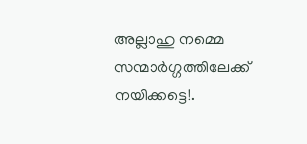അല്ലാഹു നമ്മെ സന്മാർഗ്ഗത്തിലേക്ക് നയിക്കട്ടെ!.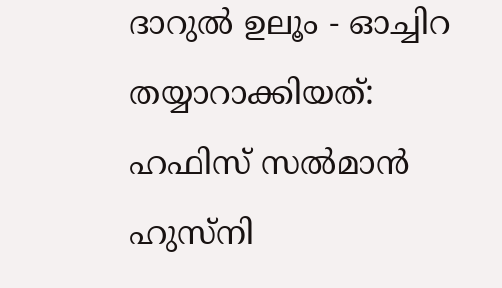ദാറുൽ ഉലൂം - ഓച്ചിറ
തയ്യാറാക്കിയത്:
ഹഫിസ് സൽമാൻ ഹുസ്നി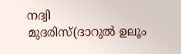നദ്വി
മുദരിസ്(ദാറുൽ ഉലൂം